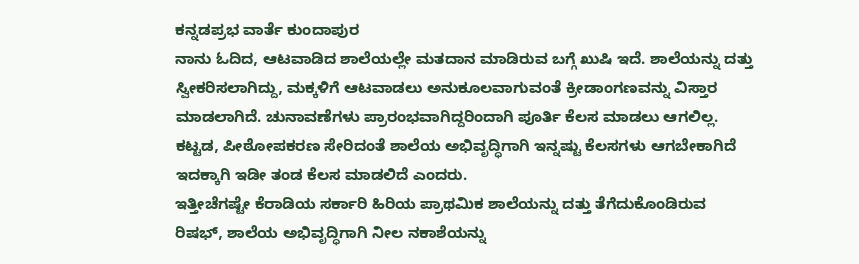ಕನ್ನಡಪ್ರಭ ವಾರ್ತೆ ಕುಂದಾಪುರ
ನಾನು ಓದಿದ, ಆಟವಾಡಿದ ಶಾಲೆಯಲ್ಲೇ ಮತದಾನ ಮಾಡಿರುವ ಬಗ್ಗೆ ಖುಷಿ ಇದೆ. ಶಾಲೆಯನ್ನು ದತ್ತು ಸ್ವೀಕರಿಸಲಾಗಿದ್ದು, ಮಕ್ಕಳಿಗೆ ಆಟವಾಡಲು ಅನುಕೂಲವಾಗುವಂತೆ ಕ್ರೀಡಾಂಗಣವನ್ನು ವಿಸ್ತಾರ ಮಾಡಲಾಗಿದೆ. ಚುನಾವಣೆಗಳು ಪ್ರಾರಂಭವಾಗಿದ್ದರಿಂದಾಗಿ ಪೂರ್ತಿ ಕೆಲಸ ಮಾಡಲು ಆಗಲಿಲ್ಲ. ಕಟ್ಟಡ, ಪೀಠೋಪಕರಣ ಸೇರಿದಂತೆ ಶಾಲೆಯ ಅಭಿವೃದ್ಧಿಗಾಗಿ ಇನ್ನಷ್ಟು ಕೆಲಸಗಳು ಆಗಬೇಕಾಗಿದೆ ಇದಕ್ಕಾಗಿ ಇಡೀ ತಂಡ ಕೆಲಸ ಮಾಡಲಿದೆ ಎಂದರು.
ಇತ್ತೀಚೆಗಷ್ಟೇ ಕೆರಾಡಿಯ ಸರ್ಕಾರಿ ಹಿರಿಯ ಪ್ರಾಥಮಿಕ ಶಾಲೆಯನ್ನು ದತ್ತು ತೆಗೆದುಕೊಂಡಿರುವ ರಿಷಭ್, ಶಾಲೆಯ ಅಭಿವೃದ್ಧಿಗಾಗಿ ನೀಲ ನಕಾಶೆಯನ್ನು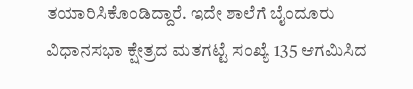ತಯಾರಿಸಿಕೊಂಡಿದ್ದಾರೆ. ಇದೇ ಶಾಲೆಗೆ ಬೈಂದೂರು ವಿಧಾನಸಭಾ ಕ್ಷೇತ್ರದ ಮತಗಟ್ಟೆ ಸಂಖ್ಯೆ 135 ಆಗಮಿಸಿದ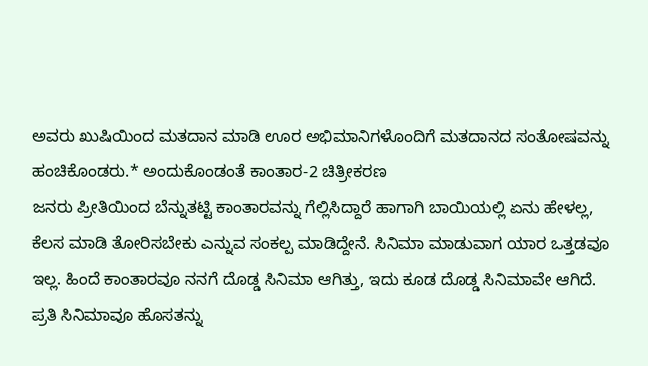ಅವರು ಖುಷಿಯಿಂದ ಮತದಾನ ಮಾಡಿ ಊರ ಅಭಿಮಾನಿಗಳೊಂದಿಗೆ ಮತದಾನದ ಸಂತೋಷವನ್ನು ಹಂಚಿಕೊಂಡರು.* ಅಂದುಕೊಂಡಂತೆ ಕಾಂತಾರ-2 ಚಿತ್ರೀಕರಣ
ಜನರು ಪ್ರೀತಿಯಿಂದ ಬೆನ್ನುತಟ್ಟಿ ಕಾಂತಾರವನ್ನು ಗೆಲ್ಲಿಸಿದ್ದಾರೆ ಹಾಗಾಗಿ ಬಾಯಿಯಲ್ಲಿ ಏನು ಹೇಳಲ್ಲ, ಕೆಲಸ ಮಾಡಿ ತೋರಿಸಬೇಕು ಎನ್ನುವ ಸಂಕಲ್ಪ ಮಾಡಿದ್ದೇನೆ. ಸಿನಿಮಾ ಮಾಡುವಾಗ ಯಾರ ಒತ್ತಡವೂ ಇಲ್ಲ. ಹಿಂದೆ ಕಾಂತಾರವೂ ನನಗೆ ದೊಡ್ಡ ಸಿನಿಮಾ ಆಗಿತ್ತು, ಇದು ಕೂಡ ದೊಡ್ಡ ಸಿನಿಮಾವೇ ಆಗಿದೆ. ಪ್ರತಿ ಸಿನಿಮಾವೂ ಹೊಸತನ್ನು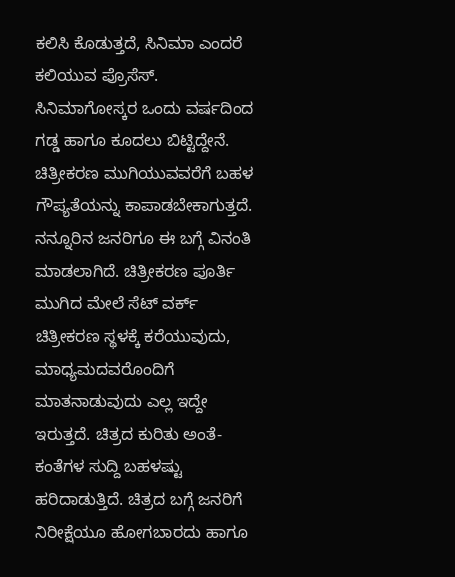ಕಲಿಸಿ ಕೊಡುತ್ತದೆ, ಸಿನಿಮಾ ಎಂದರೆ ಕಲಿಯುವ ಪ್ರೊಸೆಸ್. ಸಿನಿಮಾಗೋಸ್ಕರ ಒಂದು ವರ್ಷದಿಂದ ಗಡ್ಡ ಹಾಗೂ ಕೂದಲು ಬಿಟ್ಟಿದ್ದೇನೆ. ಚಿತ್ರೀಕರಣ ಮುಗಿಯುವವರೆಗೆ ಬಹಳ ಗೌಪ್ಯತೆಯನ್ನು ಕಾಪಾಡಬೇಕಾಗುತ್ತದೆ. ನನ್ನೂರಿನ ಜನರಿಗೂ ಈ ಬಗ್ಗೆ ವಿನಂತಿ ಮಾಡಲಾಗಿದೆ. ಚಿತ್ರೀಕರಣ ಪೂರ್ತಿ ಮುಗಿದ ಮೇಲೆ ಸೆಟ್ ವರ್ಕ್ ಚಿತ್ರೀಕರಣ ಸ್ಥಳಕ್ಕೆ ಕರೆಯುವುದು, ಮಾಧ್ಯಮದವರೊಂದಿಗೆ ಮಾತನಾಡುವುದು ಎಲ್ಲ ಇದ್ದೇ ಇರುತ್ತದೆ. ಚಿತ್ರದ ಕುರಿತು ಅಂತೆ-ಕಂತೆಗಳ ಸುದ್ದಿ ಬಹಳಷ್ಟು ಹರಿದಾಡುತ್ತಿದೆ. ಚಿತ್ರದ ಬಗ್ಗೆ ಜನರಿಗೆ ನಿರೀಕ್ಷೆಯೂ ಹೋಗಬಾರದು ಹಾಗೂ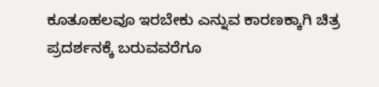ಕೂತೂಹಲವೂ ಇರಬೇಕು ಎನ್ನುವ ಕಾರಣಕ್ಕಾಗಿ ಚಿತ್ರ ಪ್ರದರ್ಶನಕ್ಕೆ ಬರುವವರೆಗೂ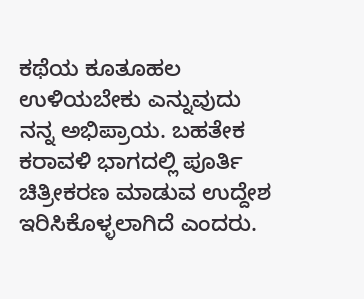ಕಥೆಯ ಕೂತೂಹಲ ಉಳಿಯಬೇಕು ಎನ್ನುವುದು ನನ್ನ ಅಭಿಪ್ರಾಯ. ಬಹತೇಕ ಕರಾವಳಿ ಭಾಗದಲ್ಲಿ ಪೂರ್ತಿ ಚಿತ್ರೀಕರಣ ಮಾಡುವ ಉದ್ದೇಶ ಇರಿಸಿಕೊಳ್ಳಲಾಗಿದೆ ಎಂದರು.